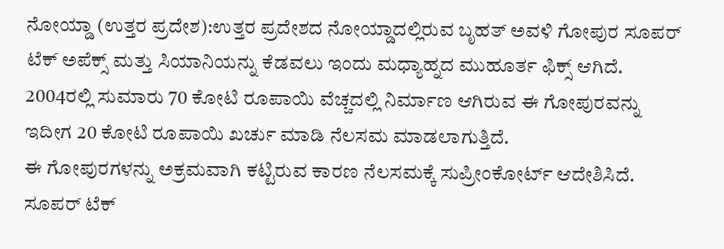ನೋಯ್ಡಾ (ಉತ್ತರ ಪ್ರದೇಶ):ಉತ್ತರ ಪ್ರದೇಶದ ನೋಯ್ಡಾದಲ್ಲಿರುವ ಬೃಹತ್ ಅವಳಿ ಗೋಪುರ ಸೂಪರ್ ಟೆಕ್ ಅಪೆಕ್ಸ್ ಮತ್ತು ಸಿಯಾನಿಯನ್ನು ಕೆಡವಲು ಇಂದು ಮಧ್ಯಾಹ್ನದ ಮುಹೂರ್ತ ಫಿಕ್ಸ್ ಆಗಿದೆ. 2004ರಲ್ಲಿ ಸುಮಾರು 70 ಕೋಟಿ ರೂಪಾಯಿ ವೆಚ್ಚದಲ್ಲಿ ನಿರ್ಮಾಣ ಆಗಿರುವ ಈ ಗೋಪುರವನ್ನು ಇದೀಗ 20 ಕೋಟಿ ರೂಪಾಯಿ ಖರ್ಚು ಮಾಡಿ ನೆಲಸಮ ಮಾಡಲಾಗುತ್ತಿದೆ.
ಈ ಗೋಪುರಗಳನ್ನು ಅಕ್ರಮವಾಗಿ ಕಟ್ಟಿರುವ ಕಾರಣ ನೆಲಸಮಕ್ಕೆ ಸುಪ್ರೀಂಕೋರ್ಟ್ ಆದೇಶಿಸಿದೆ. ಸೂಪರ್‌ ಟೆಕ್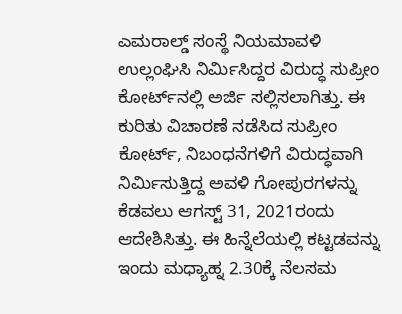ಎಮರಾಲ್ಡ್ ಸಂಸ್ಥೆ ನಿಯಮಾವಳಿ ಉಲ್ಲಂಘಿಸಿ ನಿರ್ಮಿಸಿದ್ದರ ವಿರುದ್ಧ ಸುಪ್ರೀಂ ಕೋರ್ಟ್‌ನಲ್ಲಿ ಅರ್ಜಿ ಸಲ್ಲಿಸಲಾಗಿತ್ತು. ಈ ಕುರಿತು ವಿಚಾರಣೆ ನಡೆಸಿದ ಸುಪ್ರೀಂ ಕೋರ್ಟ್, ನಿಬಂಧನೆಗಳಿಗೆ ವಿರುದ್ಧವಾಗಿ ನಿರ್ಮಿಸುತ್ತಿದ್ದ ಅವಳಿ ಗೋಪುರಗಳನ್ನು ಕೆಡವಲು ಆಗಸ್ಟ್ 31, 2021ರಂದು ಆದೇಶಿಸಿತ್ತು. ಈ ಹಿನ್ನೆಲೆಯಲ್ಲಿ ಕಟ್ಟಡವನ್ನು ಇಂದು ಮಧ್ಯಾಹ್ನ 2.30ಕ್ಕೆ ನೆಲಸಮ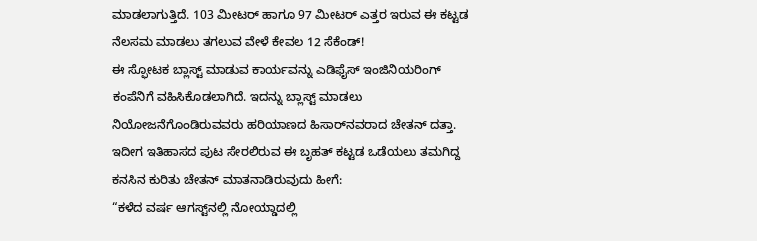ಮಾಡಲಾಗುತ್ತಿದೆ. 103 ಮೀಟರ್ ಹಾಗೂ 97 ಮೀಟರ್ ಎತ್ತರ ಇರುವ ಈ ಕಟ್ಟಡ ನೆಲಸಮ ಮಾಡಲು ತಗಲುವ ವೇಳೆ ಕೇವಲ 12 ಸೆಕೆಂಡ್!
ಈ ಸ್ಫೋಟಕ ಬ್ಲಾಸ್ಟ್‌ ಮಾಡುವ ಕಾರ್ಯವನ್ನು ಎಡಿಫೈಸ್ ಇಂಜಿನಿಯರಿಂಗ್ ಕಂಪೆನಿಗೆ ವಹಿಸಿಕೊಡಲಾಗಿದೆ. ಇದನ್ನು ಬ್ಲಾಸ್ಟ್ ಮಾಡಲು ನಿಯೋಜನೆಗೊಂಡಿರುವವರು ಹರಿಯಾಣದ ಹಿಸಾರ್‌ನವರಾದ ಚೇತನ್ ದತ್ತಾ. ಇದೀಗ ಇತಿಹಾಸದ ಪುಟ ಸೇರಲಿರುವ ಈ ಬೃಹತ್ ಕಟ್ಟಡ ಒಡೆಯಲು ತಮಗಿದ್ದ ಕನಸಿನ ಕುರಿತು ಚೇತನ್ ಮಾತನಾಡಿರುವುದು ಹೀಗೆ:
“ಕಳೆದ ವರ್ಷ ಆಗಸ್ಟ್‌ನಲ್ಲಿ ನೋಯ್ಡಾದಲ್ಲಿ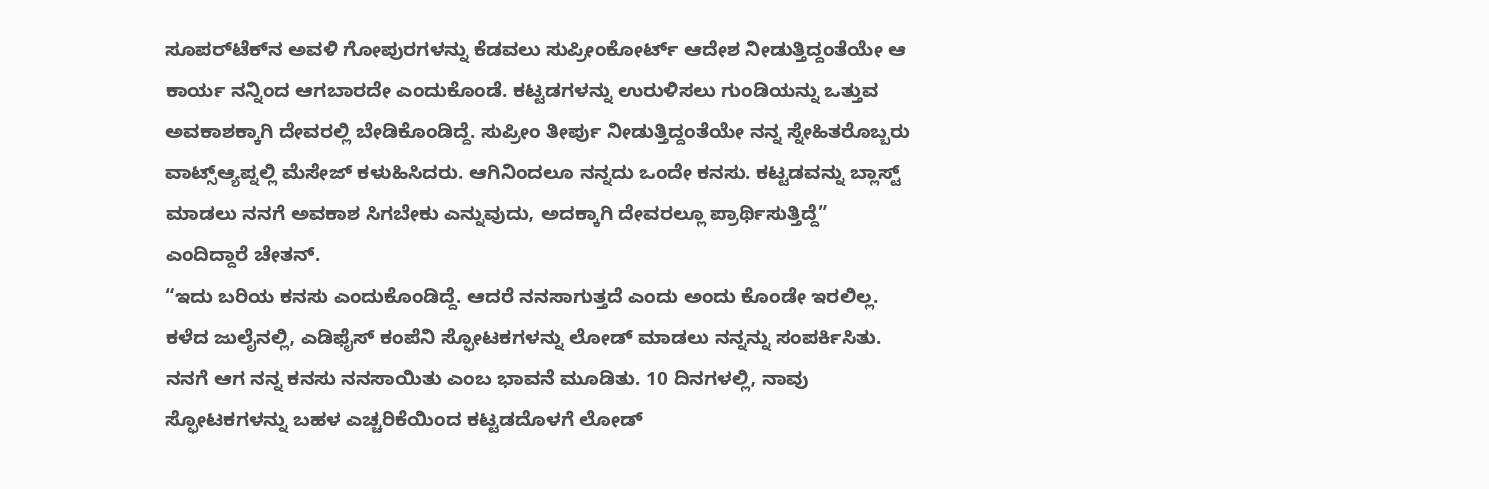ಸೂಪರ್‌ಟೆಕ್‌ನ ಅವಳಿ ಗೋಪುರಗಳನ್ನು ಕೆಡವಲು ಸುಪ್ರೀಂಕೋರ್ಟ್ ಆದೇಶ ನೀಡುತ್ತಿದ್ದಂತೆಯೇ ಆ ಕಾರ್ಯ ನನ್ನಿಂದ ಆಗಬಾರದೇ ಎಂದುಕೊಂಡೆ. ಕಟ್ಟಡಗಳನ್ನು ಉರುಳಿಸಲು ಗುಂಡಿಯನ್ನು ಒತ್ತುವ ಅವಕಾಶಕ್ಕಾಗಿ ದೇವರಲ್ಲಿ ಬೇಡಿಕೊಂಡಿದ್ದೆ. ಸುಪ್ರೀಂ ತೀರ್ಪು ನೀಡುತ್ತಿದ್ದಂತೆಯೇ ನನ್ನ ಸ್ನೇಹಿತರೊಬ್ಬರು ವಾಟ್ಸ್ಆ್ಯಪ್ನಲ್ಲಿ ಮೆಸೇಜ್ ಕಳುಹಿಸಿದರು. ಆಗಿನಿಂದಲೂ ನನ್ನದು ಒಂದೇ ಕನಸು. ಕಟ್ಟಡವನ್ನು ಬ್ಲಾಸ್ಟ್‌ ಮಾಡಲು ನನಗೆ ಅವಕಾಶ ಸಿಗಬೇಕು ಎನ್ನುವುದು, ಅದಕ್ಕಾಗಿ ದೇವರಲ್ಲೂ ಪ್ರಾರ್ಥಿಸುತ್ತಿದ್ದೆ” ಎಂದಿದ್ದಾರೆ ಚೇತನ್.
“ಇದು ಬರಿಯ ಕನಸು ಎಂದುಕೊಂಡಿದ್ದೆ. ಆದರೆ ನನಸಾಗುತ್ತದೆ ಎಂದು ಅಂದು ಕೊಂಡೇ ಇರಲಿಲ್ಲ. ಕಳೆದ ಜುಲೈನಲ್ಲಿ, ಎಡಿಫೈಸ್ ಕಂಪೆನಿ ಸ್ಫೋಟಕಗಳನ್ನು ಲೋಡ್ ಮಾಡಲು ನನ್ನನ್ನು ಸಂಪರ್ಕಿಸಿತು. ನನಗೆ ಆಗ ನನ್ನ ಕನಸು ನನಸಾಯಿತು ಎಂಬ ಭಾವನೆ ಮೂಡಿತು. 10 ದಿನಗಳಲ್ಲಿ, ನಾವು ಸ್ಫೋಟಕಗಳನ್ನು ಬಹಳ ಎಚ್ಚರಿಕೆಯಿಂದ ಕಟ್ಟಡದೊಳಗೆ ಲೋಡ್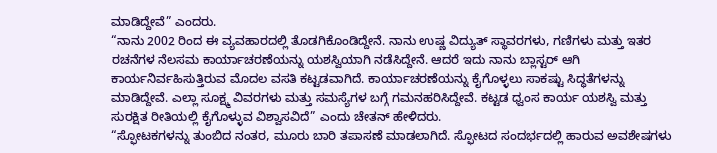ಮಾಡಿದ್ದೇವೆ” ಎಂದರು.
“ನಾನು 2002 ರಿಂದ ಈ ವ್ಯವಹಾರದಲ್ಲಿ ತೊಡಗಿಕೊಂಡಿದ್ದೇನೆ. ನಾನು ಉಷ್ಣ ವಿದ್ಯುತ್ ಸ್ಥಾವರಗಳು, ಗಣಿಗಳು ಮತ್ತು ಇತರ ರಚನೆಗಳ ನೆಲಸಮ ಕಾರ್ಯಾಚರಣೆಯನ್ನು ಯಶಸ್ವಿಯಾಗಿ ನಡೆಸಿದ್ದೇನೆ. ಆದರೆ ಇದು ನಾನು ಬ್ಲಾಸ್ಟರ್ ಆಗಿ ಕಾರ್ಯನಿರ್ವಹಿಸುತ್ತಿರುವ ಮೊದಲ ವಸತಿ ಕಟ್ಟಡವಾಗಿದೆ. ಕಾರ್ಯಾಚರಣೆಯನ್ನು ಕೈಗೊಳ್ಳಲು ಸಾಕಷ್ಟು ಸಿದ್ಧತೆಗಳನ್ನು ಮಾಡಿದ್ದೇವೆ. ಎಲ್ಲಾ ಸೂಕ್ಷ್ಮ ವಿವರಗಳು ಮತ್ತು ಸಮಸ್ಯೆಗಳ ಬಗ್ಗೆ ಗಮನಹರಿಸಿದ್ದೇವೆ. ಕಟ್ಟಡ ಧ್ವಂಸ ಕಾರ್ಯ ಯಶಸ್ವಿ ಮತ್ತು ಸುರಕ್ಷಿತ ರೀತಿಯಲ್ಲಿ ಕೈಗೊಳ್ಳುವ ವಿಶ್ವಾಸವಿದೆ” ಎಂದು ಚೇತನ್ ಹೇಳಿದರು.
“ಸ್ಫೋಟಕಗಳನ್ನು ತುಂಬಿದ ನಂತರ, ಮೂರು ಬಾರಿ ತಪಾಸಣೆ ಮಾಡಲಾಗಿದೆ. ಸ್ಫೋಟದ ಸಂದರ್ಭದಲ್ಲಿ ಹಾರುವ ಅವಶೇಷಗಳು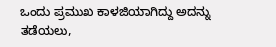ಒಂದು ಪ್ರಮುಖ ಕಾಳಜಿಯಾಗಿದ್ದು ಅದನ್ನು ತಡೆಯಲು,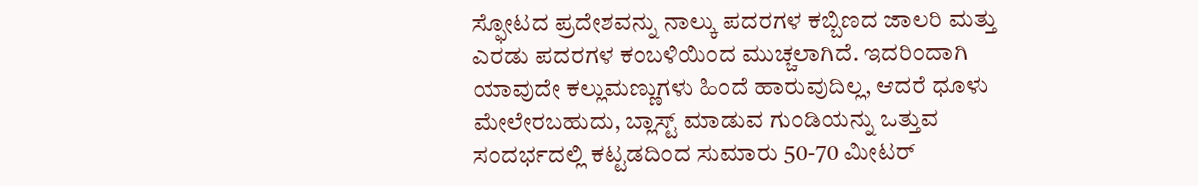ಸ್ಫೋಟದ ಪ್ರದೇಶವನ್ನು ನಾಲ್ಕು ಪದರಗಳ ಕಬ್ಬಿಣದ ಜಾಲರಿ ಮತ್ತು ಎರಡು ಪದರಗಳ ಕಂಬಳಿಯಿಂದ ಮುಚ್ಚಲಾಗಿದೆ. ಇದರಿಂದಾಗಿ ಯಾವುದೇ ಕಲ್ಲುಮಣ್ಣುಗಳು ಹಿಂದೆ ಹಾರುವುದಿಲ್ಲ, ಆದರೆ ಧೂಳು ಮೇಲೇರಬಹುದು, ಬ್ಲಾಸ್ಟ್‌ ಮಾಡುವ ಗುಂಡಿಯನ್ನು ಒತ್ತುವ ಸಂದರ್ಭದಲ್ಲಿ ಕಟ್ಟಡದಿಂದ ಸುಮಾರು 50-70 ಮೀಟರ್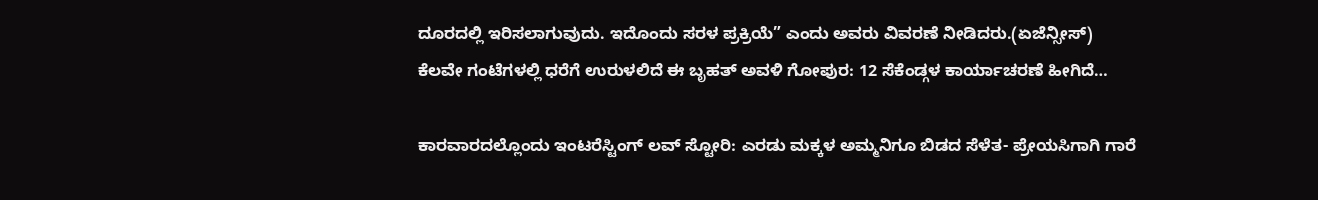ದೂರದಲ್ಲಿ ಇರಿಸಲಾಗುವುದು. ಇದೊಂದು ಸರಳ ಪ್ರಕ್ರಿಯೆ” ಎಂದು ಅವರು ವಿವರಣೆ ನೀಡಿದರು.(ಏಜೆನ್ಸೀಸ್)
ಕೆಲವೇ ಗಂಟೆಗಳಲ್ಲಿ ಧರೆಗೆ ಉರುಳಲಿದೆ ಈ ಬೃಹತ್ ಅವಳಿ ಗೋಪುರ: 12 ಸೆಕೆಂಡ್ಗಳ ಕಾರ್ಯಾಚರಣೆ ಹೀಗಿದೆ…

ಕಾರವಾರದಲ್ಲೊಂದು ಇಂಟರೆಸ್ಟಿಂಗ್ ಲವ್ ಸ್ಟೋರಿ: ಎರಡು ಮಕ್ಕಳ ಅಮ್ಮನಿಗೂ ಬಿಡದ ಸೆಳೆತ- ಪ್ರೇಯಸಿಗಾಗಿ ಗಾರೆ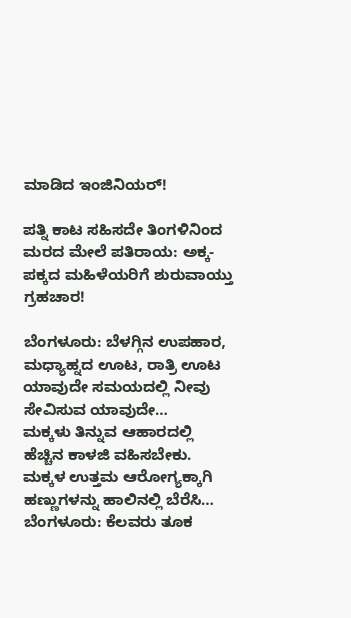ಮಾಡಿದ ಇಂಜಿನಿಯರ್!

ಪತ್ನಿ ಕಾಟ ಸಹಿಸದೇ ತಿಂಗಳಿನಿಂದ ಮರದ ಮೇಲೆ ಪತಿರಾಯ: ಅಕ್ಕ-ಪಕ್ಕದ ಮಹಿಳೆಯರಿಗೆ ಶುರುವಾಯ್ತು ಗ್ರಹಚಾರ!

ಬೆಂಗಳೂರು: ಬೆಳಗ್ಗಿನ ಉಪಹಾರ, ಮಧ್ಯಾಹ್ನದ ಊಟ, ರಾತ್ರಿ ಊಟ ಯಾವುದೇ ಸಮಯದಲ್ಲಿ ನೀವು ಸೇವಿಸುವ ಯಾವುದೇ…
ಮಕ್ಕಳು ತಿನ್ನುವ ಆಹಾರದಲ್ಲಿ ಹೆಚ್ಚಿನ ಕಾಳಜಿ ವಹಿಸಬೇಕು. ಮಕ್ಕಳ ಉತ್ತಮ ಆರೋಗ್ಯಕ್ಕಾಗಿ ಹಣ್ಣುಗಳನ್ನು ಹಾಲಿನಲ್ಲಿ ಬೆರೆಸಿ…
ಬೆಂಗಳೂರು: ಕೆಲವರು ತೂಕ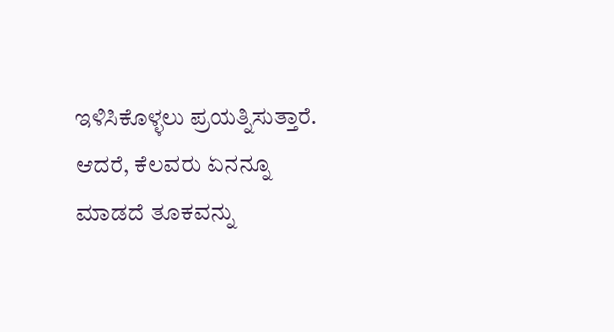ಇಳಿಸಿಕೊಳ್ಳಲು ಪ್ರಯತ್ನಿಸುತ್ತಾರೆ. ಆದರೆ, ಕೆಲವರು ಏನನ್ನೂ ಮಾಡದೆ ತೂಕವನ್ನು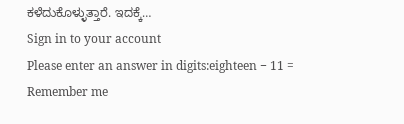ಕಳೆದುಕೊಳ್ಳುತ್ತಾರೆ. ಇದಕ್ಕೆ…
Sign in to your account
Please enter an answer in digits:eighteen − 11 =
Remember me